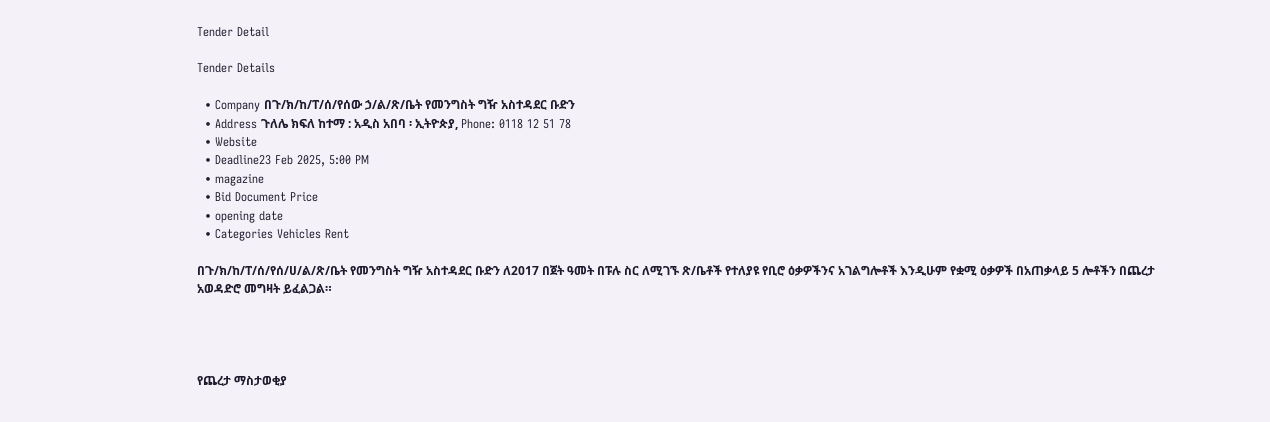Tender Detail

Tender Details

  • Company በጉ/ክ/ከ/ፐ/ሰ/የሰው ኃ/ል/ጽ/ቤት የመንግስት ግዥ አስተዳደር ቡድን
  • Address ጉለሌ ክፍለ ከተማ : አዲስ አበባ ፡ ኢትዮጵያ, Phone: 0118 12 51 78
  • Website
  • Deadline23 Feb 2025, 5:00 PM
  • magazine
  • Bid Document Price
  • opening date
  • Categories Vehicles Rent

በጉ/ክ/ከ/ፐ/ሰ/የሰ/ሀ/ል/ጽ/ቤት የመንግስት ግዥ አስተዳደር ቡድን ለ2017 በጀት ዓመት በፑሉ ስር ለሚገኙ ጽ/ቤቶች የተለያዩ የቢሮ ዕቃዎችንና አገልግሎቶች እንዲሁም የቋሚ ዕቃዎች በአጠቃላይ 5 ሎቶችን በጨረታ አወዳድሮ መግዛት ይፈልጋል።




የጨረታ ማስታወቂያ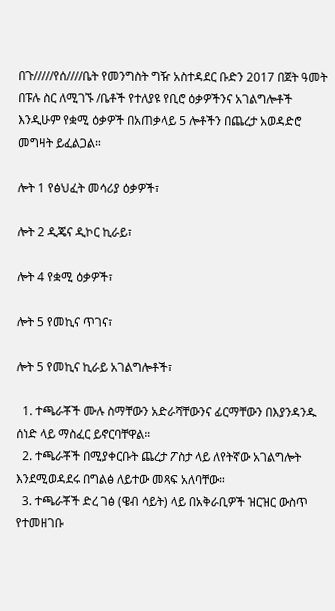በጉ/////የሰ////ቤት የመንግስት ግዥ አስተዳደር ቡድን 2017 በጀት ዓመት በፑሉ ስር ለሚገኙ /ቤቶች የተለያዩ የቢሮ ዕቃዎችንና አገልግሎቶች እንዲሁም የቋሚ ዕቃዎች በአጠቃላይ 5 ሎቶችን በጨረታ አወዳድሮ መግዛት ይፈልጋል።

ሎት 1 የፅህፈት መሳሪያ ዕቃዎች፣

ሎት 2 ዲጄና ዲኮር ኪራይ፣

ሎት 4 የቋሚ ዕቃዎች፣

ሎት 5 የመኪና ጥገና፣

ሎት 5 የመኪና ኪራይ አገልግሎቶች፣

  1. ተጫራቾች ሙሉ ስማቸውን አድራሻቸውንና ፊርማቸውን በእያንዳንዱ ሰነድ ላይ ማስፈር ይኖርባቸዋል።
  2. ተጫራቾች በሚያቀርቡት ጨረታ ፖስታ ላይ ለየትኛው አገልግሎት እንደሚወዳደሩ በግልፅ ለይተው መጻፍ አለባቸው።
  3. ተጫራቾች ድረ ገፅ (ዌብ ሳይት) ላይ በአቅራቢዎች ዝርዝር ውስጥ የተመዘገቡ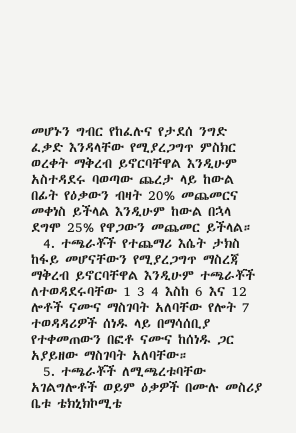መሆኑን ግብር የከፈሉና የታደሰ ንግድ ፈቃድ እንዳላቸው የሚያረጋግጥ ምስክር ወረቀት ማቅረብ ይኖርባቸዋል እንዲሁም አስተዳደሩ ባወጣው ጨረታ ላይ ከውል በፊት የዕቃውን ብዛት 20% መጨመርና መቀነስ ይችላል እንዲሁም ከውል በኋላ ደግሞ 25% የዋጋውን መጨመር ይችላል።
  4. ተጫራቾች የተጨማሪ እሴት ታክስ ከፋይ መሆናቸውን የሚያረጋግጥ ማስረጃ ማቅረብ ይኖርባቸዋል እንዲሁም ተጫራቾች ለተወዳደሩባቸው 1 3 4 እስከ 6 እና 12 ሎቶች ናሙና ማስገባት አለባቸው የሎት 7 ተወዳዳሪዎች ሰነዱ ላይ በማሳሰቢያ የተቀመጠውን በፎቶ ናሙና ከሰነዱ ጋር አያይዘው ማስገባት አለባቸው።
  5. ተጫራቾች ለሚጫረቱባቸው አገልግሎቶች ወይም ዕቃዎች በሙሉ መስሪያ ቤቱ ቴክኒክኮሚቴ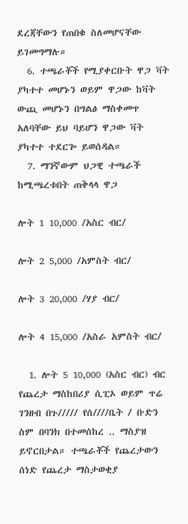ደረጃቸውን የጠበቁ ስለመሆናቸው ይገመግማሉ።
  6. ተጫራቾች የሚያቀርቡት ዋጋ ቫት ያካተተ መሆኑን ወይም ዋጋው ከቫት ውጪ መሆኑን በግልፅ ማስቀመጥ አለባቸው ይህ ባይሆን ዋጋው ቫት ያካተተ ተደርጐ ይወሰዳል።
  7. ማንኛውም ህጋዊ ተጫራች ከሚጫረቱበት ጠቅላላ ዋጋ

ሎት 1 10,000 /አስር ብር/

ሎት 2 5,000 /አምስት ብር/

ሎት 3 20,000 /ሃያ ብር/

ሎት 4 15,000 /አስራ አምስት ብር/

  1. ሎት 5 10,000 (አስር ብር) ብር የጨረታ ማስከበሪያ ሲፒኦ ወይም ጥሬ ገንዘብ በጉ///// የሰ////ቤት / ቡድን ስም በባንክ በተመሰከረ .. ማስያዝ ይኖርበታል። ተጫራቾች የጨረታውን ሰነድ የጨረታ ማስታወቂያ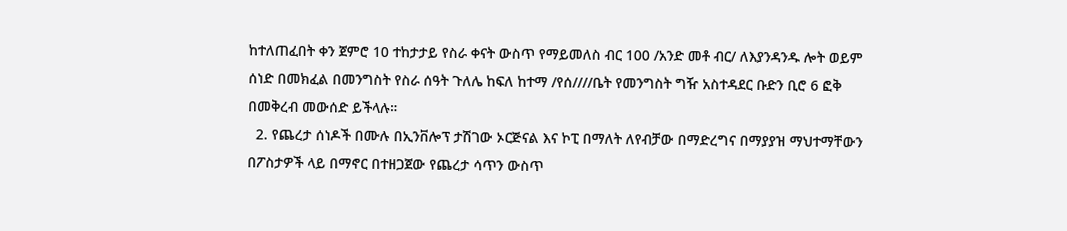ከተለጠፈበት ቀን ጀምሮ 10 ተከታታይ የስራ ቀናት ውስጥ የማይመለስ ብር 100 /አንድ መቶ ብር/ ለእያንዳንዱ ሎት ወይም ሰነድ በመክፈል በመንግስት የስራ ሰዓት ጉለሌ ከፍለ ከተማ /የሰ////ቤት የመንግስት ግዥ አስተዳደር ቡድን ቢሮ 6 ፎቅ በመቅረብ መውሰድ ይችላሉ።
  2. የጨረታ ሰነዶች በሙሉ በኢንቨሎፕ ታሽገው ኦርጅናል እና ኮፒ በማለት ለየብቻው በማድረግና በማያያዝ ማህተማቸውን በፖስታዎች ላይ በማኖር በተዘጋጀው የጨረታ ሳጥን ውስጥ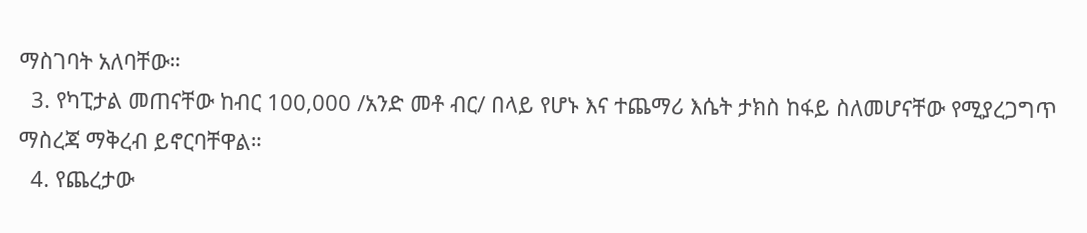ማስገባት አለባቸው።
  3. የካፒታል መጠናቸው ከብር 100,000 /አንድ መቶ ብር/ በላይ የሆኑ እና ተጨማሪ እሴት ታክስ ከፋይ ስለመሆናቸው የሚያረጋግጥ ማስረጃ ማቅረብ ይኖርባቸዋል።
  4. የጨረታው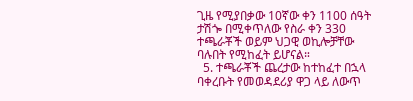ጊዜ የሚያበቃው 10ኛው ቀን 1100 ሰዓት ታሽጐ በሚቀጥለው የስራ ቀን 330 ተጫራቾች ወይም ህጋዊ ወኪሎቻቸው ባሉበት የሚከፈት ይሆናል።
  5. ተጫራቾች ጨረታው ከተከፈተ በኋላ ባቀረቡት የመወዳደሪያ ዋጋ ላይ ለውጥ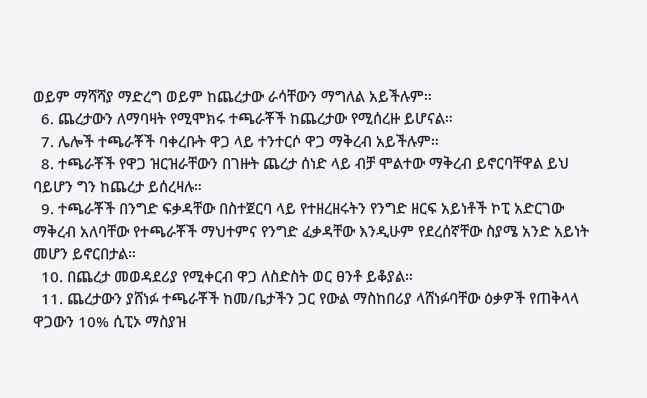ወይም ማሻሻያ ማድረግ ወይም ከጨረታው ራሳቸውን ማግለል አይችሉም።
  6. ጨረታውን ለማባዛት የሚሞክሩ ተጫራቾች ከጨረታው የሚሰረዙ ይሆናል።
  7. ሌሎች ተጫራቾች ባቀረቡት ዋጋ ላይ ተንተርሶ ዋጋ ማቅረብ አይችሉም።
  8. ተጫራቾች የዋጋ ዝርዝራቸውን በገዙት ጨረታ ሰነድ ላይ ብቻ ሞልተው ማቅረብ ይኖርባቸዋል ይህ ባይሆን ግን ከጨረታ ይሰረዛሉ።
  9. ተጫራቾች በንግድ ፍቃዳቸው በስተጀርባ ላይ የተዘረዘሩትን የንግድ ዘርፍ አይነቶች ኮፒ አድርገው ማቅረብ አለባቸው የተጫራቾች ማህተምና የንግድ ፈቃዳቸው እንዲሁም የደረሰኛቸው ስያሜ አንድ አይነት መሆን ይኖርበታል።
  10. በጨረታ መወዳደሪያ የሚቀርብ ዋጋ ለስድስት ወር ፀንቶ ይቆያል።
  11. ጨረታውን ያሸነፉ ተጫራቾች ከመ/ቤታችን ጋር የውል ማስከበሪያ ላሸነፉባቸው ዕቃዎች የጠቅላላ ዋጋውን 10% ሲፒኦ ማስያዝ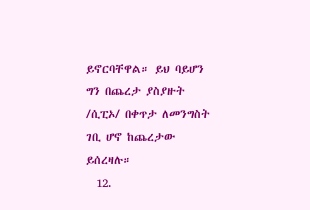ይኖርባቸዋል። ይህ ባይሆን ግን በጨረታ ያስያዙት /ሲፒኦ/ በቀጥታ ለመንግስት ገቢ ሆኖ ከጨረታው ይሰረዛሉ።
  12.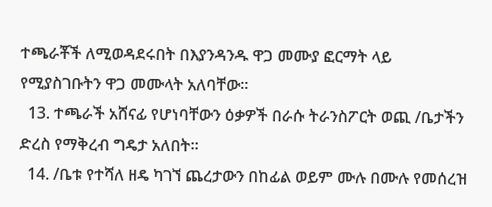ተጫራቾች ለሚወዳደሩበት በእያንዳንዱ ዋጋ መሙያ ፎርማት ላይ የሚያስገቡትን ዋጋ መሙላት አለባቸው።
  13. ተጫራች አሸናፊ የሆነባቸውን ዕቃዎች በራሱ ትራንስፖርት ወጪ /ቤታችን ድረስ የማቅረብ ግዴታ አለበት።
  14. /ቤቱ የተሻለ ዘዴ ካገኘ ጨረታውን በከፊል ወይም ሙሉ በሙሉ የመሰረዝ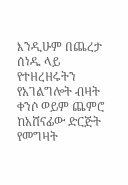እንዲሁም በጨረታ ሰነዱ ላይ የተዘረዘሩትን የአገልግሎት ብዛት ቀንሶ ወይም ጨምሮ ከአሸናፊው ድርጅት የመግዛት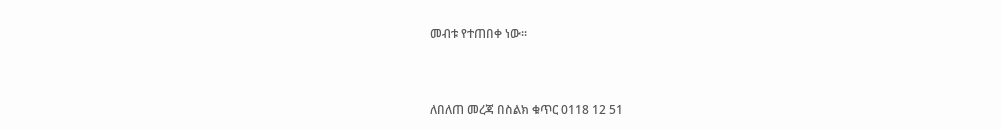መብቱ የተጠበቀ ነው።



ለበለጠ መረጃ በስልክ ቁጥር 0118 12 51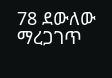78 ደውለው ማረጋገጥ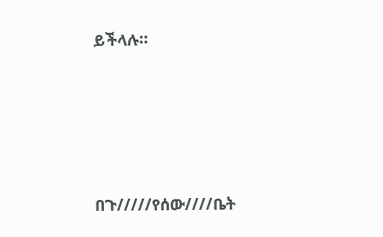ይችላሉ።





በጉ/////የሰው////ቤት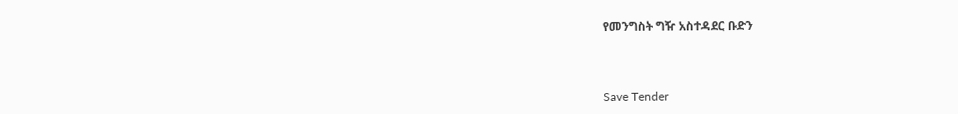የመንግስት ግዥ አስተዳደር ቡድን



Save Tender